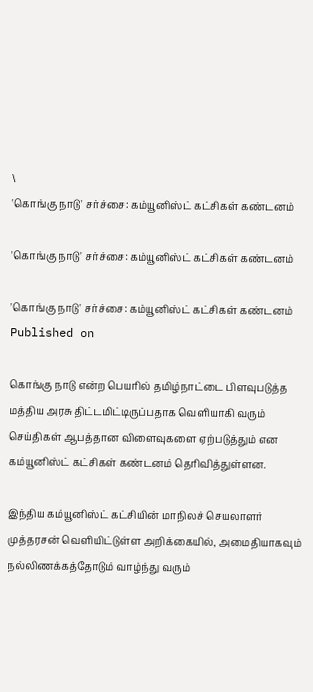\
'கொங்கு நாடு' சர்ச்சை: கம்யூனிஸ்ட் கட்சிகள் கண்டனம்

'கொங்கு நாடு' சர்ச்சை: கம்யூனிஸ்ட் கட்சிகள் கண்டனம்

'கொங்கு நாடு' சர்ச்சை: கம்யூனிஸ்ட் கட்சிகள் கண்டனம்
Published on

கொங்கு நாடு என்ற பெயரில் தமிழ்நாட்டை பிளவுபடுத்த மத்திய அரசு திட்டமிட்டிருப்பதாக வெளியாகி வரும் செய்திகள் ஆபத்தான விளைவுகளை ஏற்படுத்தும் என கம்யூனிஸ்ட் கட்சிகள் கண்டனம் தெரிவித்துள்ளன.

இந்திய கம்யூனிஸ்ட் கட்சியின் மாநிலச் செயலாளர் முத்தரசன் வெளியிட்டுள்ள அறிக்கையில், அமைதியாகவும் நல்லிணக்கத்தோடும் வாழ்ந்து வரும்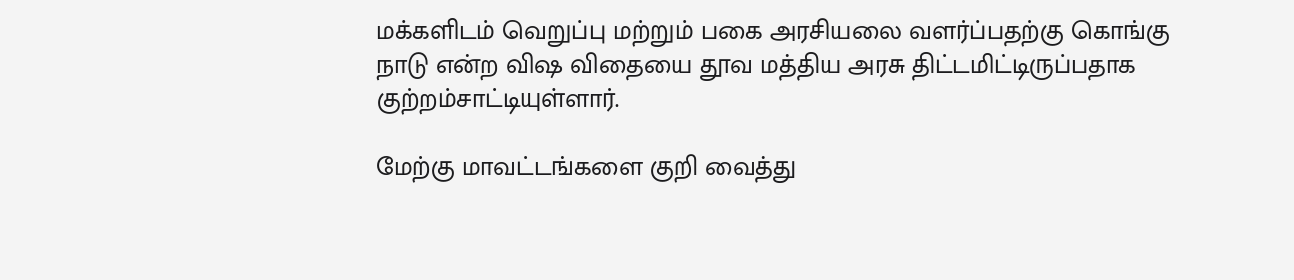மக்களிடம் வெறுப்பு மற்றும் பகை அரசியலை வளர்ப்பதற்கு கொங்கு நாடு என்ற விஷ விதையை தூவ மத்திய அரசு திட்டமிட்டிருப்பதாக குற்றம்சாட்டியுள்ளார்.

மேற்கு மாவட்டங்களை குறி வைத்து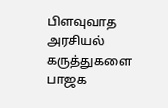பிளவுவாத அரசியல் கருத்துகளை பாஜக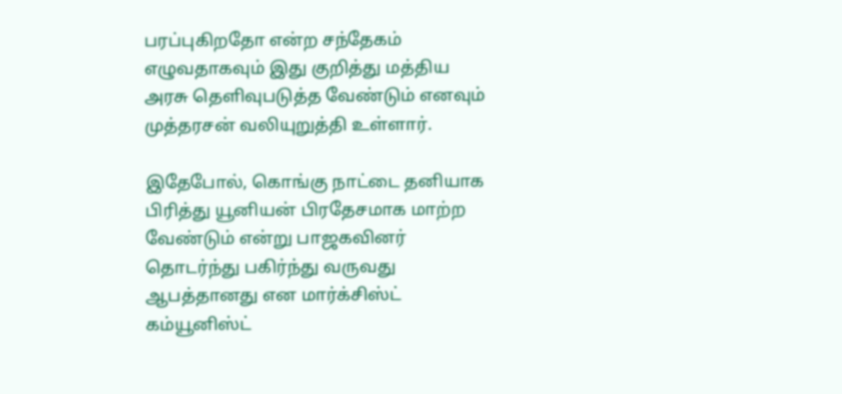பரப்புகிறதோ என்ற சந்தேகம் எழுவதாகவும் இது குறித்து மத்திய அரசு தெளிவுபடுத்த வேண்டும் எனவும் முத்தரசன் வலியுறுத்தி உள்ளார்.

இதேபோல், கொங்கு நாட்டை தனியாக பிரித்து யூனியன் பிரதேசமாக மாற்ற வேண்டும் என்று பாஜகவினர் தொடர்ந்து பகிர்ந்து வருவது ஆபத்தானது என மார்க்சிஸ்ட் கம்யூனிஸ்ட்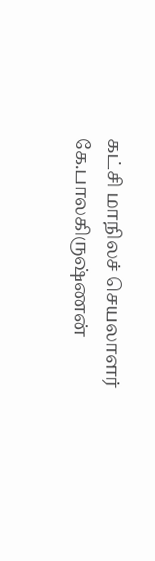கட்சி மாநிலச் செயலாளர் கே.பாலகிருஷ்ணன்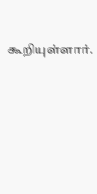கூறியுள்ளார்.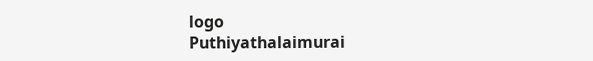logo
Puthiyathalaimurai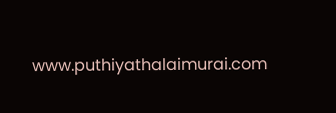www.puthiyathalaimurai.com